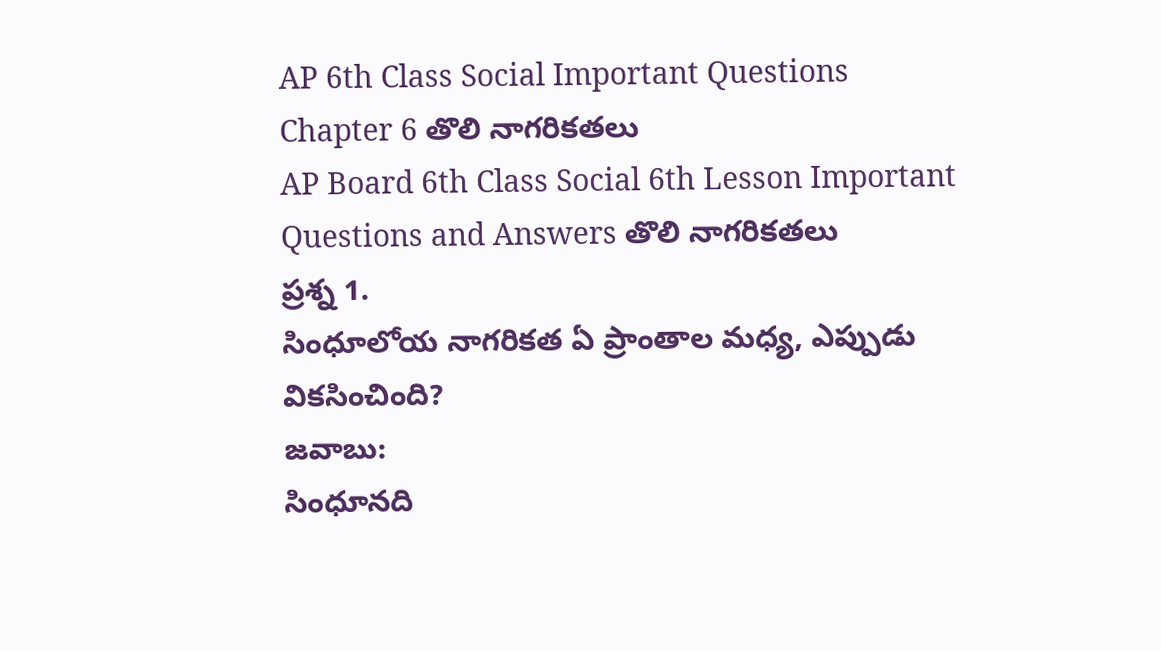AP 6th Class Social Important Questions Chapter 6 తొలి నాగరికతలు
AP Board 6th Class Social 6th Lesson Important Questions and Answers తొలి నాగరికతలు
ప్రశ్న 1.
సింధూలోయ నాగరికత ఏ ప్రాంతాల మధ్య, ఎప్పుడు వికసించింది?
జవాబు:
సింధూనది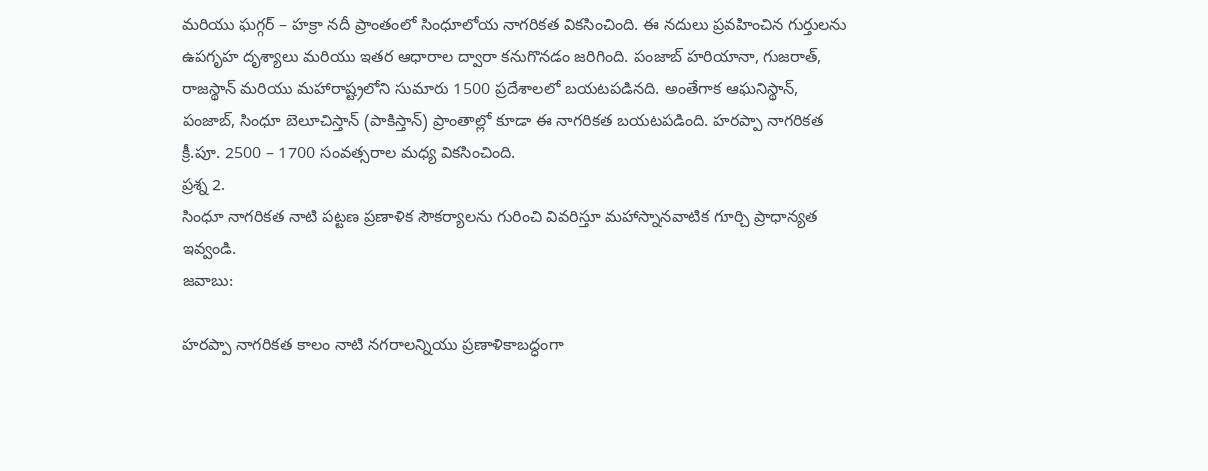మరియు ఘగ్గర్ – హక్రా నదీ ప్రాంతంలో సింధూలోయ నాగరికత వికసించింది. ఈ నదులు ప్రవహించిన గుర్తులను ఉపగృహ దృశ్యాలు మరియు ఇతర ఆధారాల ద్వారా కనుగొనడం జరిగింది. పంజాబ్ హరియానా, గుజరాత్, రాజస్థాన్ మరియు మహారాష్ట్రలోని సుమారు 1500 ప్రదేశాలలో బయటపడినది. అంతేగాక ఆఘనిస్థాన్, పంజాబ్, సింధూ బెలూచిస్తాన్ (పాకిస్తాన్) ప్రాంతాల్లో కూడా ఈ నాగరికత బయటపడింది. హరప్పా నాగరికత క్రీ.పూ. 2500 – 1700 సంవత్సరాల మధ్య వికసించింది.
ప్రశ్న 2.
సింధూ నాగరికత నాటి పట్టణ ప్రణాళిక సౌకర్యాలను గురించి వివరిస్తూ మహాస్నానవాటిక గూర్చి ప్రాధాన్యత ఇవ్వండి.
జవాబు:

హరప్పా నాగరికత కాలం నాటి నగరాలన్నియు ప్రణాళికాబద్ధంగా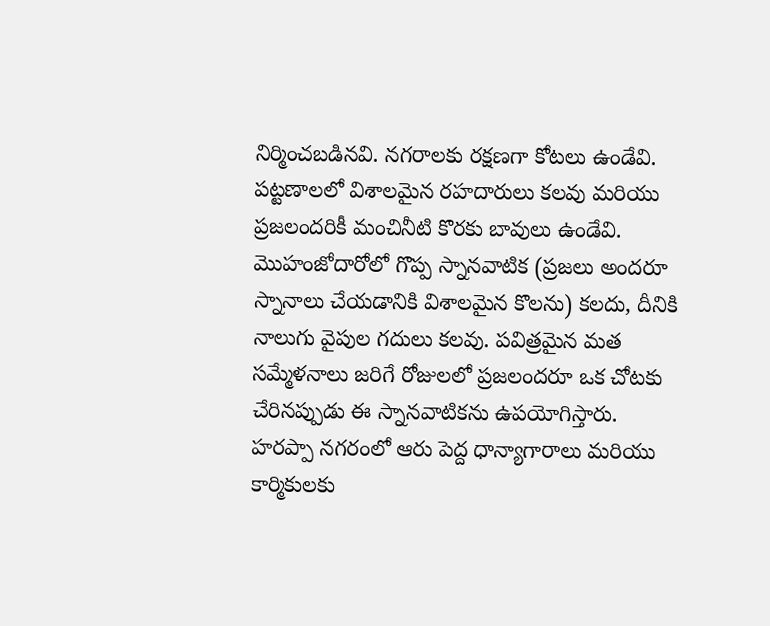నిర్మించబడినవి. నగరాలకు రక్షణగా కోటలు ఉండేవి. పట్టణాలలో విశాలమైన రహదారులు కలవు మరియు ప్రజలందరికీ మంచినీటి కొరకు బావులు ఉండేవి. మొహంజోదారోలో గొప్ప స్నానవాటిక (ప్రజలు అందరూ స్నానాలు చేయడానికి విశాలమైన కొలను) కలదు, దీనికి నాలుగు వైపుల గదులు కలవు. పవిత్రమైన మత సమ్మేళనాలు జరిగే రోజులలో ప్రజలందరూ ఒక చోటకు చేరినప్పుడు ఈ స్నానవాటికను ఉపయోగిస్తారు. హరప్పా నగరంలో ఆరు పెద్ద ధాన్యాగారాలు మరియు కార్మికులకు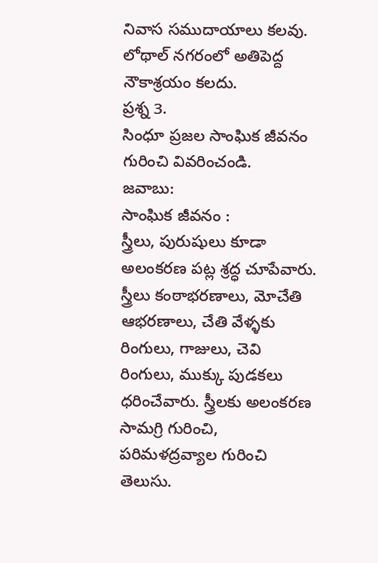నివాస సముదాయాలు కలవు. లోథాల్ నగరంలో అతిపెద్ద నౌకాశ్రయం కలదు.
ప్రశ్న 3.
సింధూ ప్రజల సాంఘిక జీవనం గురించి వివరించండి.
జవాబు:
సాంఘిక జీవనం :
స్త్రీలు, పురుషులు కూడా అలంకరణ పట్ల శ్రద్ధ చూపేవారు. స్త్రీలు కంఠాభరణాలు, మోచేతి ఆభరణాలు, చేతి వేళ్ళకు రింగులు, గాజులు, చెవి రింగులు, ముక్కు పుడకలు ధరించేవారు. స్త్రీలకు అలంకరణ సామగ్రి గురించి, పరిమళద్రవ్యాల గురించి తెలుసు.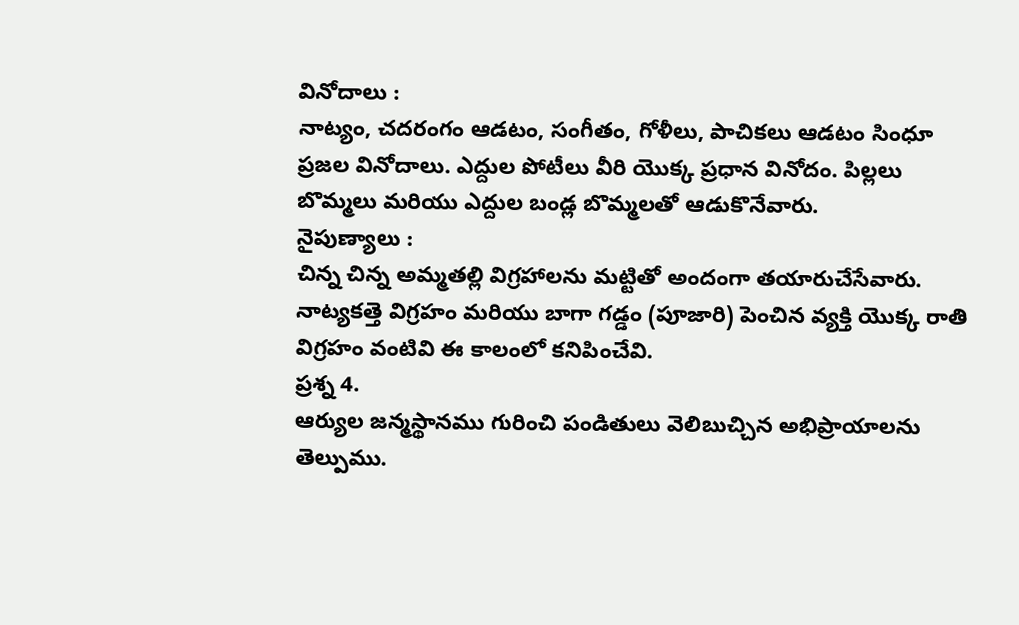వినోదాలు :
నాట్యం, చదరంగం ఆడటం, సంగీతం, గోళీలు, పాచికలు ఆడటం సింధూ ప్రజల వినోదాలు. ఎద్దుల పోటీలు వీరి యొక్క ప్రధాన వినోదం. పిల్లలు బొమ్మలు మరియు ఎద్దుల బండ్ల బొమ్మలతో ఆడుకొనేవారు.
నైపుణ్యాలు :
చిన్న చిన్న అమ్మతల్లి విగ్రహాలను మట్టితో అందంగా తయారుచేసేవారు. నాట్యకత్తె విగ్రహం మరియు బాగా గడ్డం (పూజారి) పెంచిన వ్యక్తి యొక్క రాతి విగ్రహం వంటివి ఈ కాలంలో కనిపించేవి.
ప్రశ్న 4.
ఆర్యుల జన్మస్థానము గురించి పండితులు వెలిబుచ్చిన అభిప్రాయాలను తెల్పుము.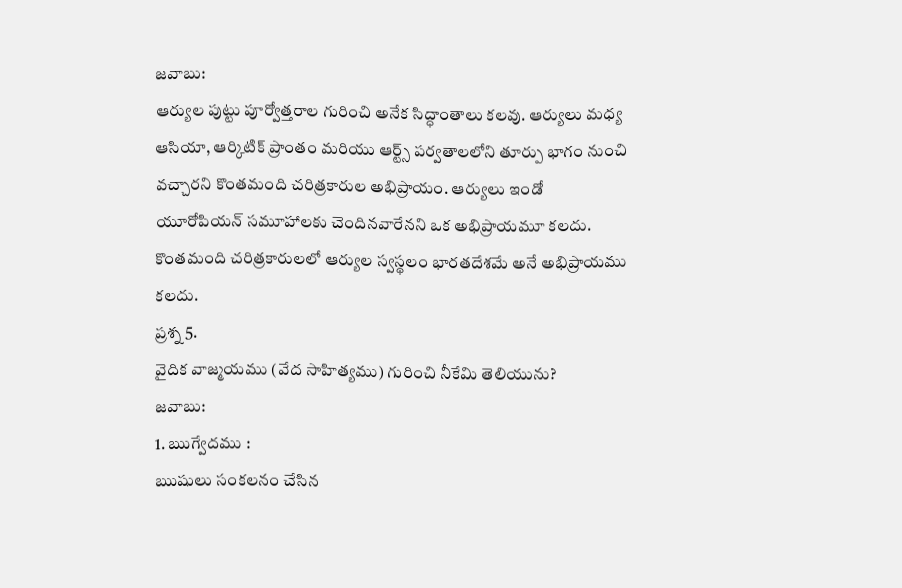జవాబు:
ఆర్యుల పుట్టు పూర్వోత్తరాల గురించి అనేక సిద్ధాంతాలు కలవు. ఆర్యులు మధ్య ఆసియా, ఆర్కిటిక్ ప్రాంతం మరియు ఆర్ట్స్ పర్వతాలలోని తూర్పు భాగం నుంచి వచ్చారని కొంతమంది చరిత్రకారుల అభిప్రాయం. ఆర్యులు ఇండో యూరోపియన్ సమూహాలకు చెందినవారేనని ఒక అభిప్రాయమూ కలదు. కొంతమంది చరిత్రకారులలో ఆర్యుల స్వస్థలం భారతదేశమే అనే అభిప్రాయము కలదు.
ప్రశ్న 5.
వైదిక వాజ్మయము (వేద సాహిత్యము) గురించి నీకేమి తెలియును?
జవాబు:
1. ఋగ్వేదము :
ఋషులు సంకలనం చేసిన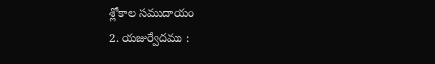శ్లోకాల సముదాయం
2. యజుర్వేదము :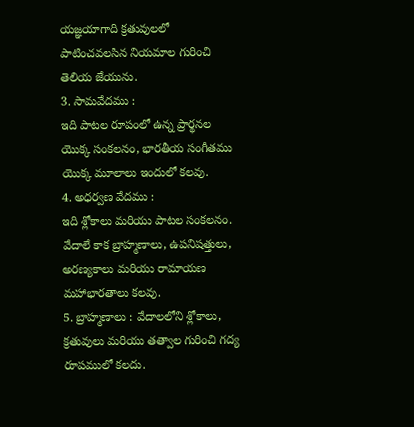యజ్ఞయాగాది క్రతువులలో పాటించవలసిన నియమాల గురించి తెలియ జేయును.
3. సామవేదము :
ఇది పాటల రూపంలో ఉన్న ప్రార్థనల యొక్క సంకలనం, భారతీయ సంగీతము యొక్క మూలాలు ఇందులో కలవు.
4. అధర్వణ వేదము :
ఇది శ్లోకాలు మరియు పాటల సంకలనం. వేదాలే కాక బ్రాహ్మణాలు, ఉపనిషత్తులు, అరణ్యకాలు మరియు రామాయణ మహాభారతాలు కలవు.
5. బ్రాహ్మణాలు : వేదాలలోని శ్లోకాలు, క్రతువులు మరియు తత్వాల గురించి గద్య రూపములో కలదు.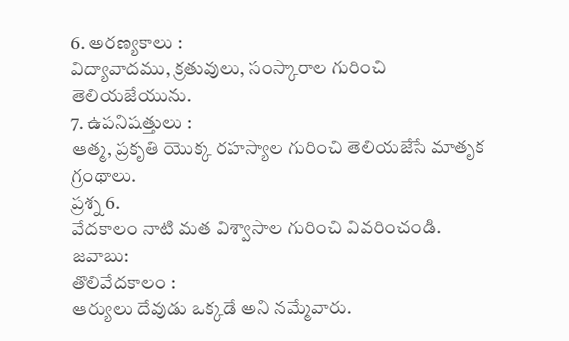6. అరణ్యకాలు :
విద్యావాదము, క్రతువులు, సంస్కారాల గురించి తెలియజేయును.
7. ఉపనిషత్తులు :
ఆత్మ, ప్రకృతి యొక్క రహస్యాల గురించి తెలియజేసే మాతృక గ్రంథాలు.
ప్రశ్న 6.
వేదకాలం నాటి మత విశ్వాసాల గురించి వివరించండి.
జవాబు:
తొలివేదకాలం :
ఆర్యులు దేవుడు ఒక్కడే అని నమ్మేవారు.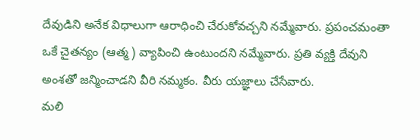దేవుడిని అనేక విధాలుగా ఆరాధించి చేరుకోవచ్చని నమ్మేవారు. ప్రపంచమంతా ఒకే చైతన్యం (ఆత్మ) వ్యాపించి ఉంటుందని నమ్మేవారు. ప్రతి వ్యక్తి దేవుని అంశతో జన్మించాడని వీరి నమ్మకం. వీరు యజ్ఞాలు చేసేవారు.
మలి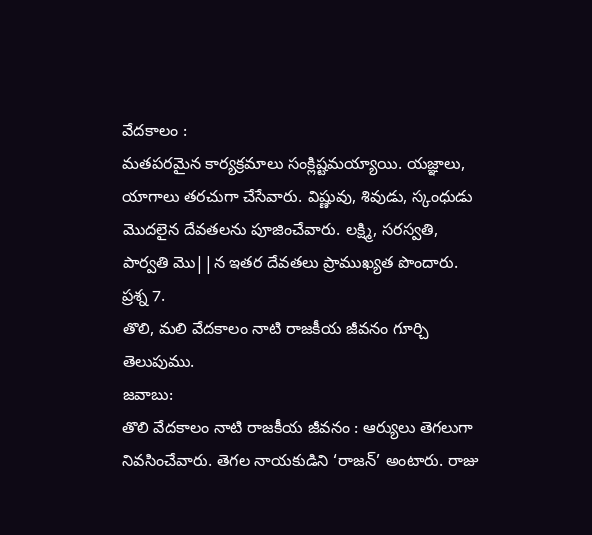వేదకాలం :
మతపరమైన కార్యక్రమాలు సంక్లిష్టమయ్యాయి. యజ్ఞాలు, యాగాలు తరచుగా చేసేవారు. విష్ణువు, శివుడు, స్కంధుడు మొదలైన దేవతలను పూజించేవారు. లక్ష్మి, సరస్వతి, పార్వతి మొ||న ఇతర దేవతలు ప్రాముఖ్యత పొందారు.
ప్రశ్న 7.
తొలి, మలి వేదకాలం నాటి రాజకీయ జీవనం గూర్చి తెలుపుము.
జవాబు:
తొలి వేదకాలం నాటి రాజకీయ జీవనం : ఆర్యులు తెగలుగా నివసించేవారు. తెగల నాయకుడిని ‘రాజన్’ అంటారు. రాజు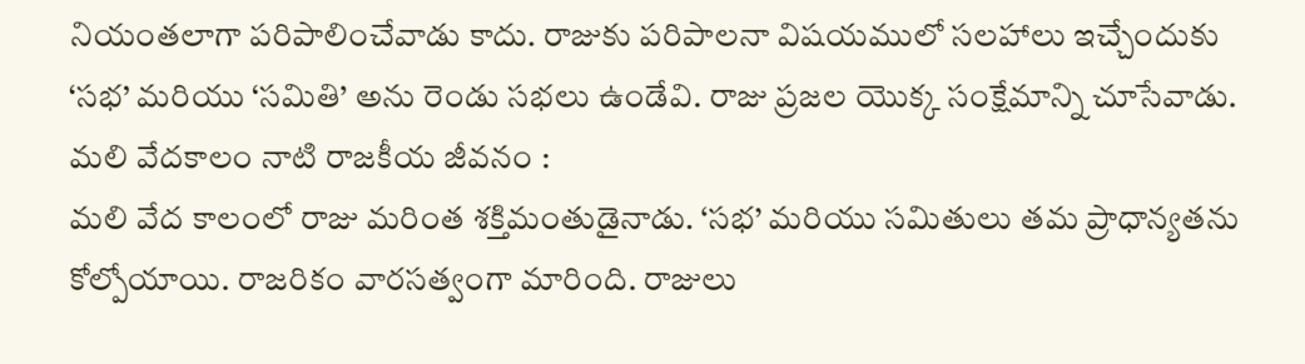నియంతలాగా పరిపాలించేవాడు కాదు. రాజుకు పరిపాలనా విషయములో సలహాలు ఇచ్చేందుకు ‘సభ’ మరియు ‘సమితి’ అను రెండు సభలు ఉండేవి. రాజు ప్రజల యొక్క సంక్షేమాన్ని చూసేవాడు.
మలి వేదకాలం నాటి రాజకీయ జీవనం :
మలి వేద కాలంలో రాజు మరింత శక్తిమంతుడైనాడు. ‘సభ’ మరియు సమితులు తమ ప్రాధాన్యతను కోల్పోయాయి. రాజరికం వారసత్వంగా మారింది. రాజులు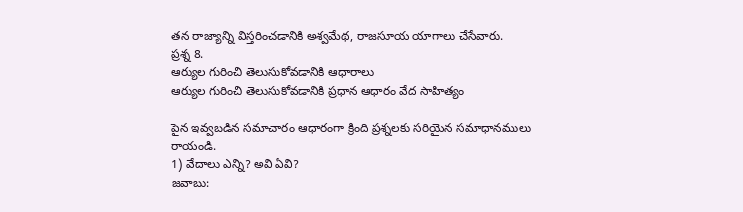తన రాజ్యాన్ని విస్తరించడానికి అశ్వమేథ, రాజసూయ యాగాలు చేసేవారు.
ప్రశ్న 8.
ఆర్యుల గురించి తెలుసుకోవడానికి ఆధారాలు
ఆర్యుల గురించి తెలుసుకోవడానికి ప్రధాన ఆధారం వేద సాహిత్యం

పైన ఇవ్వబడిన సమాచారం ఆధారంగా క్రింది ప్రశ్నలకు సరియైన సమాధానములు రాయండి.
1) వేదాలు ఎన్ని? అవి ఏవి?
జవాబు: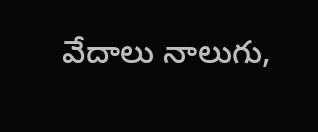వేదాలు నాలుగు,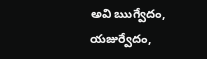అవి ఋగ్వేదం, యజుర్వేదం,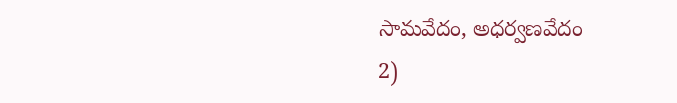సామవేదం, అధర్వణవేదం
2)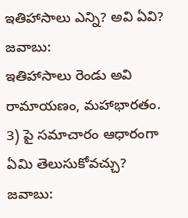ఇతిహాసాలు ఎన్ని? అవి ఏవి?
జవాబు:
ఇతిహాసాలు రెండు అవి రామాయణం, మహాభారతం.
3) పై సమాచారం ఆధారంగా ఏమి తెలుసుకోవచ్చు?
జవాబు: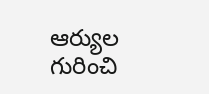ఆర్యుల గురించి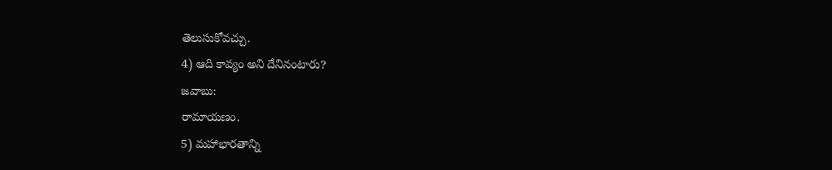తెలుసుకోవచ్చు.
4) ఆది కావ్యం అని దేనినంటారు?
జవాబు:
రామాయణం.
5) మహాభారతాన్ని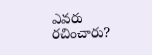ఎవరు రచించారు?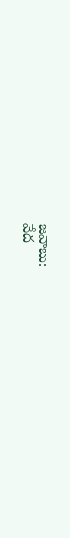జవాబు:
వేద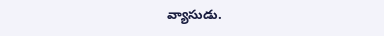వ్యాసుడు.